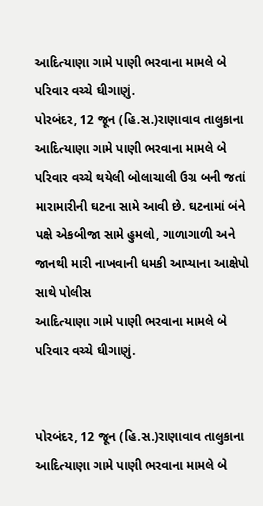આદિત્યાણા ગામે પાણી ભરવાના મામલે બે પરિવાર વચ્ચે ઘીગાણું.
પોરબંદર, 12 જૂન (હિ.સ.)રાણાવાવ તાલુકાના આદિત્યાણા ગામે પાણી ભરવાના મામલે બે પરિવાર વચ્ચે થયેલી બોલાચાલી ઉગ્ર બની જતાં મારામારીની ઘટના સામે આવી છે. ઘટનામાં બંને પક્ષે એકબીજા સામે હુમલો, ગાળાગાળી અને જાનથી મારી નાખવાની ધમકી આપ્યાના આક્ષેપો સાથે પોલીસ
આદિત્યાણા ગામે પાણી ભરવાના મામલે બે પરિવાર વચ્ચે ઘીગાણું.


પોરબંદર, 12 જૂન (હિ.સ.)રાણાવાવ તાલુકાના આદિત્યાણા ગામે પાણી ભરવાના મામલે બે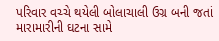પરિવાર વચ્ચે થયેલી બોલાચાલી ઉગ્ર બની જતાં મારામારીની ઘટના સામે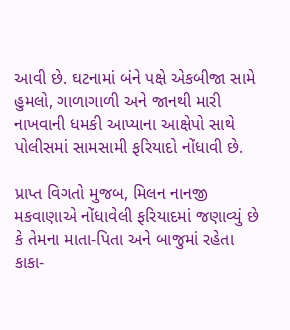આવી છે. ઘટનામાં બંને પક્ષે એકબીજા સામે હુમલો, ગાળાગાળી અને જાનથી મારી નાખવાની ધમકી આપ્યાના આક્ષેપો સાથે પોલીસમાં સામસામી ફરિયાદો નોંધાવી છે.

પ્રાપ્ત વિગતો મુજબ, મિલન નાનજી મકવાણાએ નોંધાવેલી ફરિયાદમાં જણાવ્યું છે કે તેમના માતા-પિતા અને બાજુમાં રહેતા કાકા-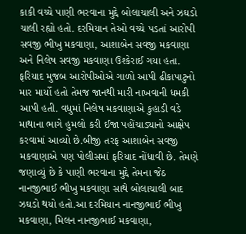કાકી વચ્ચે પાણી ભરવાના મુદ્દે બોલાચાલી અને ઝઘડો ચાલી રહ્યો હતો. દરમિયાન તેઓ વચ્ચે પડતાં આરોપી સવજી ભીખુ મકવાણા, આશાબેન સવજી મકવાણા અને નિલેષ સવજી મકવાણા ઉશ્કેરાઈ ગયા હતા. ફરિયાદ મુજબ આરોપીઓએ ગાળો આપી ઢીકાપાટુનો માર માર્યો હતો તેમજ જાનથી મારી નાખવાની ધમકી આપી હતી. વધુમાં નિલેષ મકવાણાએ કુહાડી વડે માથાના ભાગે હુમલો કરી ઈજા પહોંચાડ્યાનો આક્ષેપ કરવામાં આવ્યો છે.બીજી તરફ આશાબેન સવજી મકવાણાએ પણ પોલીસમાં ફરિયાદ નોંધાવી છે. તેમણે જણાવ્યું છે કે પાણી ભરવાના મુદ્દે તેમના જેઠ નાનજીભાઈ ભીખુ મકવાણા સાથે બોલાચાલી બાદ ઝઘડો થયો હતો.આ દરમિયાન નાનજીભાઈ ભીખુ મકવાણા, મિલન નાનજીભાઈ મકવાણા,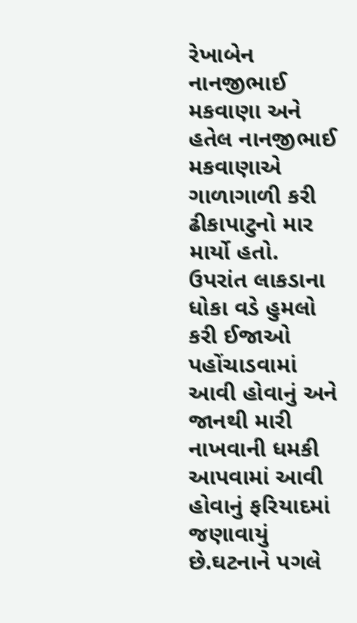રેખાબેન નાનજીભાઈ મકવાણા અને હતેલ નાનજીભાઈ મકવાણાએ ગાળાગાળી કરી ઢીકાપાટુનો માર માર્યો હતો. ઉપરાંત લાકડાના ધોકા વડે હુમલો કરી ઈજાઓ પહોંચાડવામાં આવી હોવાનું અને જાનથી મારી નાખવાની ધમકી આપવામાં આવી હોવાનું ફરિયાદમાં જણાવાયું છે.ઘટનાને પગલે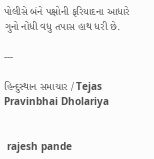પોલીસે બંને પક્ષોની ફરિયાદના આધારે ગુનો નોંધી વધુ તપાસ હાથ ધરી છે.

---

હિન્દુસ્થાન સમાચાર / Tejas Pravinbhai Dholariya


 rajesh pande